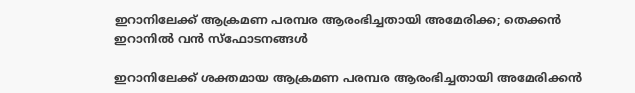ഇറാനിലേക്ക് ആക്രമണ പരമ്പര ആരംഭിച്ചതായി അമേരിക്ക; തെക്കന്‍ ഇറാനില്‍ വന്‍ സ്‌ഫോടനങ്ങള്‍

ഇറാനിലേക്ക് ശക്തമായ ആക്രമണ പരമ്പര ആരംഭിച്ചതായി അമേരിക്കന്‍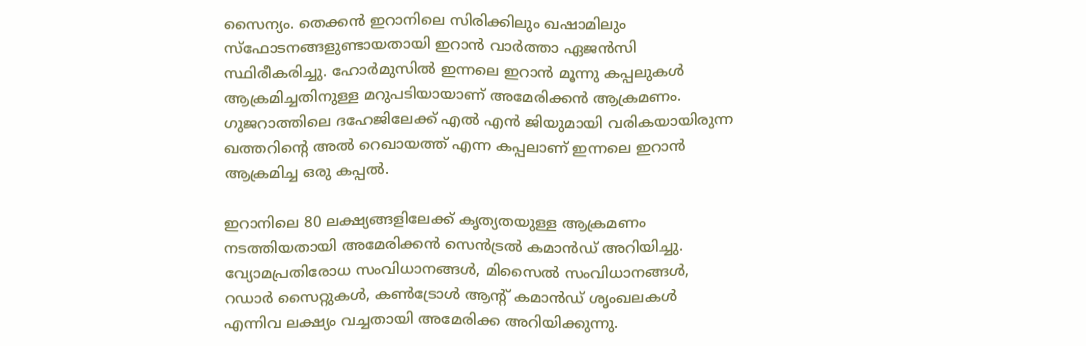സൈന്യം. തെക്കന്‍ ഇറാനിലെ സിരിക്കിലും ഖഷാമിലും സ്ഫോടനങ്ങളുണ്ടായതായി ഇറാന്‍ വാര്‍ത്താ ഏജന്‍സി സ്ഥിരീകരിച്ചു. ഹോര്‍മുസില്‍ ഇന്നലെ ഇറാന്‍ മൂന്നു കപ്പലുകള്‍ ആക്രമിച്ചതിനുള്ള മറുപടിയായാണ് അമേരിക്കന്‍ ആക്രമണം. ഗുജറാത്തിലെ ദഹേജിലേക്ക് എല്‍ എന്‍ ജിയുമായി വരികയായിരുന്ന ഖത്തറിന്റെ അല്‍ റെഖായത്ത് എന്ന കപ്പലാണ് ഇന്നലെ ഇറാന്‍ ആക്രമിച്ച ഒരു കപ്പല്‍.

ഇറാനിലെ 80 ലക്ഷ്യങ്ങളിലേക്ക് കൃത്യതയുള്ള ആക്രമണം നടത്തിയതായി അമേരിക്കന്‍ സെന്‍ട്രല്‍ കമാന്‍ഡ് അറിയിച്ചു. വ്യോമപ്രതിരോധ സംവിധാനങ്ങള്‍, മിസൈല്‍ സംവിധാനങ്ങള്‍, റഡാര്‍ സൈറ്റുകള്‍, കണ്‍ട്രോള്‍ ആന്റ് കമാന്‍ഡ് ശൃംഖലകള്‍ എന്നിവ ലക്ഷ്യം വച്ചതായി അമേരിക്ക അറിയിക്കുന്നു.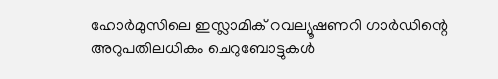ഹോര്‍മുസിലെ ഇസ്ലാമിക് റവല്യൂഷണറി ഗാര്‍ഡിന്റെ അറുപതിലധികം ചെറുബോട്ടുകള്‍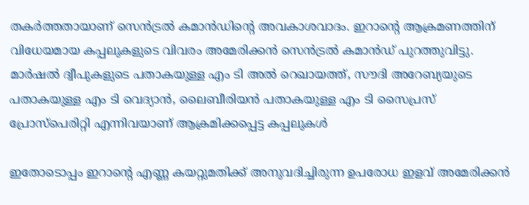തകര്‍ത്തതായാണ് സെന്‍ട്രല്‍ കമാന്‍ഡിന്റെ അവകാശവാദം. ഇറാന്റെ ആക്രമണത്തിന് വിധേയമായ കപ്പലുകളുടെ വിവരം അമേരിക്കന്‍ സെന്‍ട്രല്‍ കമാന്‍ഡ് പുറത്തുവിട്ടു. മാര്‍ഷല്‍ ദ്വീപുകളുടെ പതാകയുള്ള എം ടി അല്‍ റെഖായത്ത്, സൗദി അറേബ്യയുടെ പതാകയുള്ള എം ടി വെദ്യാന്‍, ലൈബീരിയന്‍ പതാകയുള്ള എം ടി സൈപ്രസ് പ്രോസ്പെരിറ്റി എന്നിവയാണ് ആക്രമിക്കപ്പെട്ട കപ്പലുകള്‍

ഇതോടൊപ്പം ഇറാന്റെ എണ്ണ കയറ്റുമതിക്ക് അനുവദിച്ചിരുന്ന ഉപരോധ ഇളവ് അമേരിക്കന്‍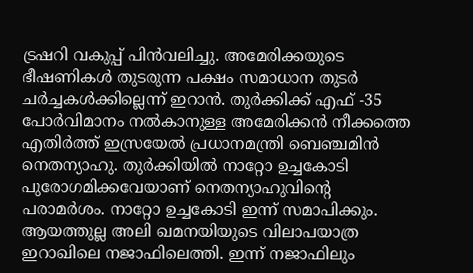ട്രഷറി വകുപ്പ് പിന്‍വലിച്ചു. അമേരിക്കയുടെ ഭീഷണികള്‍ തുടരുന്ന പക്ഷം സമാധാന തുടര്‍ ചര്‍ച്ചകള്‍ക്കില്ലെന്ന് ഇറാന്‍. തുര്‍ക്കിക്ക് എഫ് -35 പോര്‍വിമാനം നല്‍കാനുള്ള അമേരിക്കന്‍ നീക്കത്തെ എതിര്‍ത്ത് ഇസ്രയേല്‍ പ്രധാനമന്ത്രി ബെഞ്ചമിന്‍ നെതന്യാഹു. തുര്‍ക്കിയില്‍ നാറ്റോ ഉച്ചകോടി പുരോഗമിക്കവേയാണ് നെതന്യാഹുവിന്റെ പരാമര്‍ശം. നാറ്റോ ഉച്ചകോടി ഇന്ന് സമാപിക്കും. ആയത്തുല്ല അലി ഖമനയിയുടെ വിലാപയാത്ര ഇറാഖിലെ നജാഫിലെത്തി. ഇന്ന് നജാഫിലും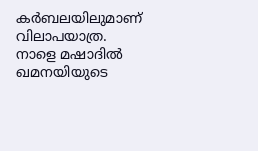കര്‍ബലയിലുമാണ് വിലാപയാത്ര. നാളെ മഷാദില്‍ ഖമനയിയുടെ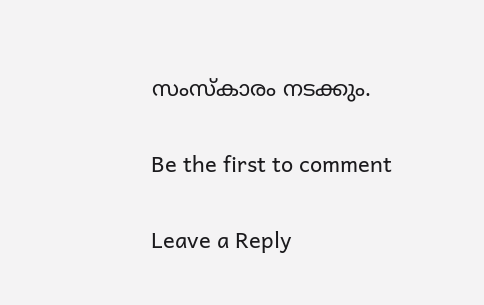സംസ്‌കാരം നടക്കും.

Be the first to comment

Leave a Reply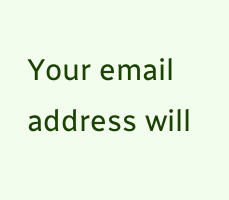Your email address will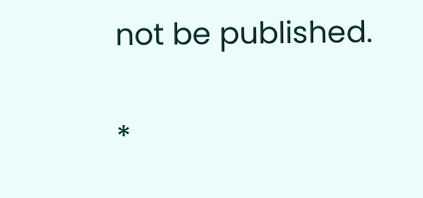not be published.


*